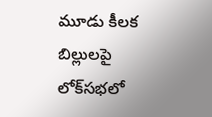మూడు కీలక బిల్లులపై లోక్‌సభలో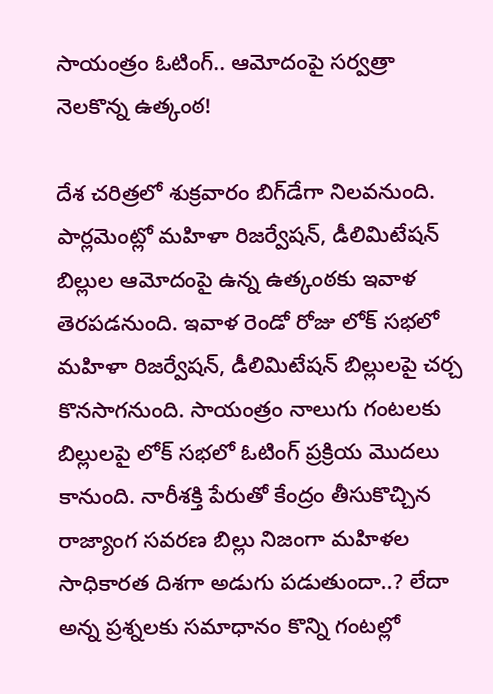సాయంత్రం ఓటింగ్.. ఆమోదంపై సర్వత్రా నెలకొన్న ఉత్కంఠ!

దేశ చరిత్రలో శుక్రవారం బిగ్‌డేగా నిలవనుంది. పార్లమెంట్లో మహిళా రిజర్వేషన్, డీలిమిటేషన్ బిల్లుల ఆమోదంపై ఉన్న ఉత్కంఠకు ఇవాళ తెరపడనుంది. ఇవాళ రెండో రోజు లోక్ సభలో మహిళా రిజర్వేషన్, డీలిమిటేషన్ బిల్లులపై చర్చ కొనసాగనుంది. సాయంత్రం నాలుగు గంటలకు బిల్లులపై లోక్ సభలో ఓటింగ్ ప్రక్రియ మొదలు కానుంది. నారీశక్తి పేరుతో కేంద్రం తీసుకొచ్చిన రాజ్యాంగ సవరణ బిల్లు నిజంగా మహిళల సాధికారత దిశగా అడుగు పడుతుందా..? లేదా అన్న ప్రశ్నలకు సమాధానం కొన్ని గంటల్లో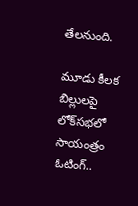తేలనుంది.

మూడు కీలక బిల్లులపై లోక్‌సభలో సాయంత్రం ఓటింగ్..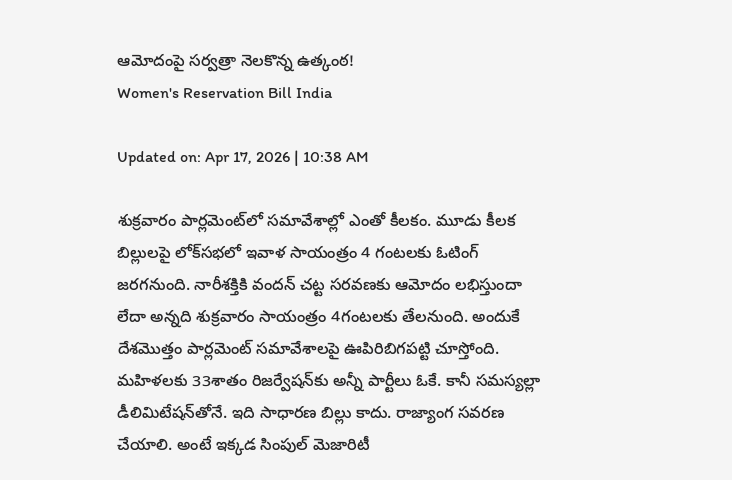ఆమోదంపై సర్వత్రా నెలకొన్న ఉత్కంఠ!
Women's Reservation Bill India

Updated on: Apr 17, 2026 | 10:38 AM

శుక్రవారం పార్లమెంట్‌లో సమావేశాల్లో ఎంతో కీలకం. మూడు కీలక బిల్లులపై లోక్‌సభలో ఇవాళ సాయంత్రం 4 గంటలకు ఓటింగ్‌ జరగనుంది. నారీశక్తికి వందన్ చట్ట సరవణకు ఆమోదం లభిస్తుందా లేదా అన్నది శుక్రవారం సాయంత్రం 4గంటలకు తేలనుంది. అందుకే దేశమొత్తం పార్లమెంట్ సమావేశాలపై ఊపిరిబిగపట్టి చూస్తోంది. మహిళలకు 33శాతం రిజర్వేషన్‌కు అన్నీ పార్టీలు ఓకే. కానీ సమస్యల్లా డీలిమిటేషన్‌తోనే. ఇది సాధారణ బిల్లు కాదు. రాజ్యాంగ సవరణ చేయాలి. అంటే ఇక్కడ సింపుల్ మెజారిటీ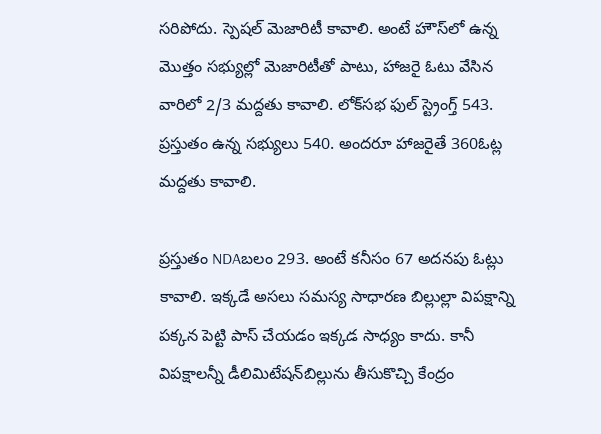సరిపోదు. స్పెషల్ మెజారిటీ కావాలి. అంటే హౌస్‌లో ఉన్న మొత్తం సభ్యుల్లో మెజారిటీతో పాటు, హాజరై ఓటు వేసిన వారిలో 2/3 మద్దతు కావాలి. లోక్‌సభ ఫుల్ స్ట్రెంగ్త్ 543. ప్రస్తుతం ఉన్న సభ్యులు 540. అందరూ హాజరైతే 360ఓట్ల మద్దతు కావాలి.

ప్రస్తుతం NDAబలం 293. అంటే కనీసం 67 అదనపు ఓట్లు కావాలి. ఇక్కడే అసలు సమస్య సాధారణ బిల్లుల్లా విపక్షాన్ని పక్కన పెట్టి పాస్ చేయడం ఇక్కడ సాధ్యం కాదు. కానీ విపక్షాలన్నీ డీలిమిటేషన్‌బిల్లును తీసుకొచ్చి కేంద్రం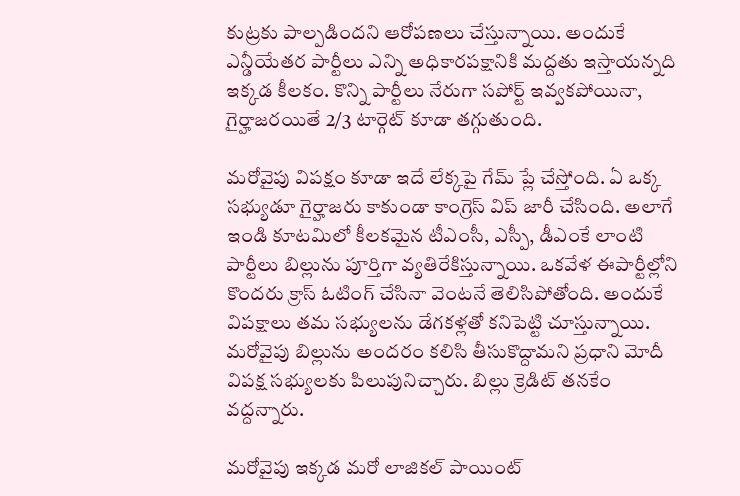కుట్రకు పాల్పడిందని ఆరోపణలు చేస్తున్నాయి. అందుకే ఎన్డీయేతర పార్టీలు ఎన్ని అధికారపక్షానికి మద్దతు ఇస్తాయన్నది ఇక్కడ కీలకం. కొన్ని పార్టీలు నేరుగా సపోర్ట్ ఇవ్వకపోయినా, గైర్హాజరయితే 2/3 టార్గెట్ కూడా తగ్గుతుంది.

మరోవైపు విపక్షం కూడా ఇదే లేక్కపై గేమ్ ప్లే చేస్తోంది. ఏ ఒక్క సభ్యుడూ గైర్హాజరు కాకుండా కాంగ్రెస్ విప్ జారీ చేసింది. అలాగే ఇండి కూటమిలో కీలకమైన టీఎంసీ, ఎస్పీ, డీఎంకే లాంటి పార్టీలు బిల్లును పూర్తిగా వ్యతిరేకిస్తున్నాయి. ఒకవేళ ఈపార్టీల్లోని కొందరు క్రాస్ ఓటింగ్ చేసినా వెంటనే తెలిసిపోతోంది. అందుకే విపక్షాలు తమ సభ్యులను డేగకళ్లతో కనిపెట్టి చూస్తున్నాయి. మరోవైపు బిల్లును అందరం కలిసి తీసుకొద్దామని ప్రధాని మోదీ విపక్ష సభ్యులకు పిలుపునిచ్చారు. బిల్లు క్రెడిట్ తనకేం వద్దన్నారు.

మరోవైపు ఇక్కడ మరో లాజికల్ పాయింట్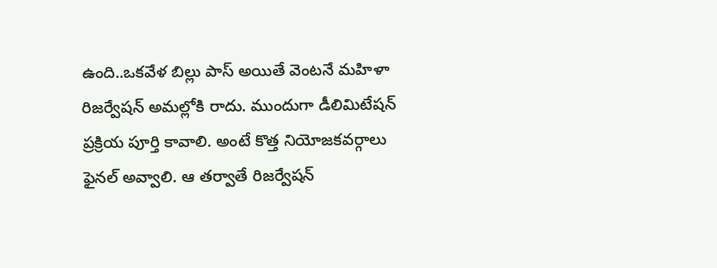ఉంది..ఒకవేళ బిల్లు పాస్ అయితే వెంటనే మహిళా రిజర్వేషన్ అమల్లోకి రాదు. ముందుగా డీలిమిటేషన్ ప్రక్రియ పూర్తి కావాలి. అంటే కొత్త నియోజకవర్గాలు ఫైనల్ అవ్వాలి. ఆ తర్వాతే రిజర్వేషన్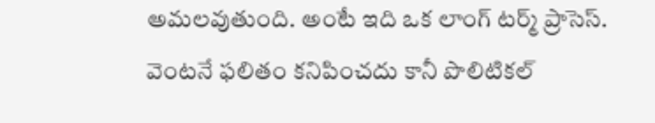అమలవుతుంది. అంటే ఇది ఒక లాంగ్ టర్మ్ ప్రాసెస్. వెంటనే ఫలితం కనిపించదు కానీ పొలిటికల్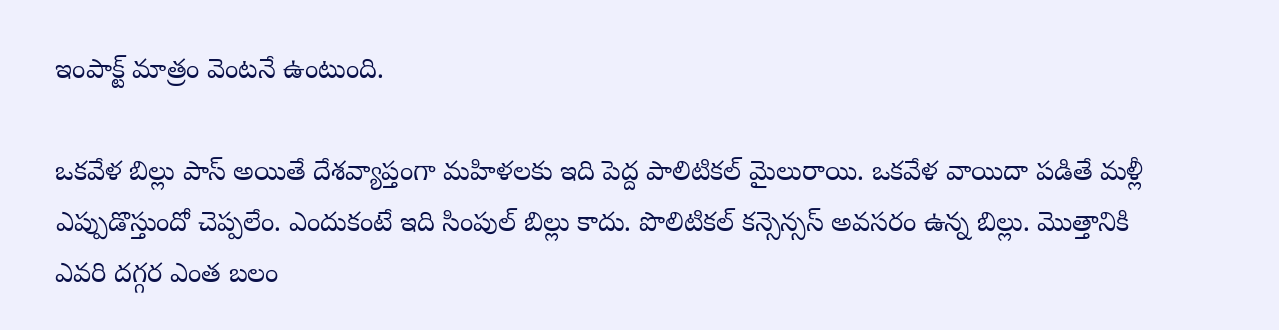ఇంపాక్ట్ మాత్రం వెంటనే ఉంటుంది.

ఒకవేళ బిల్లు పాస్ అయితే దేశవ్యాప్తంగా మహిళలకు ఇది పెద్ద పాలిటికల్ మైలురాయి. ఒకవేళ వాయిదా పడితే మళ్లీ ఎప్పుడొస్తుందో చెప్పలేం. ఎందుకంటే ఇది సింపుల్ బిల్లు కాదు. పొలిటికల్ కన్సెన్సస్ అవసరం ఉన్న బిల్లు. మొత్తానికి ఎవరి దగ్గర ఎంత బలం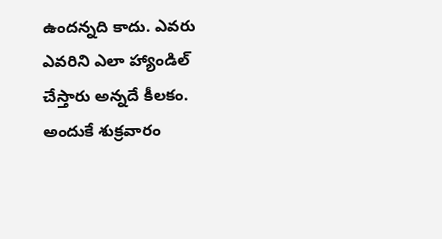ఉందన్నది కాదు. ఎవరు ఎవరిని ఎలా హ్యాండిల్ చేస్తారు అన్నదే కీలకం. అందుకే శుక్రవారం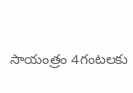సాయంత్రం 4గంటలకు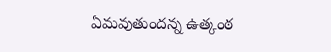ఏమవుతుందన్న ఉత్కంఠ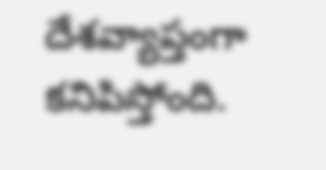దేశవ్యాప్తంగా కనిపిస్తోంది.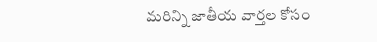మరిన్ని జాతీయ వార్తల కోసం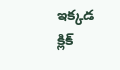ఇక్కడ క్లిక్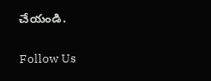చేయండి.

Follow Us